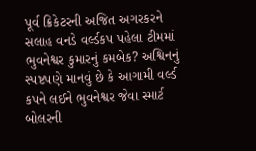પૂર્વ ક્રિકેટરની અજિત અગરકરને સલાહ વનડે વર્લ્ડકપ પહેલા ટીમમાં ભુવનેશ્વર કુમારનું કમબેક? અશ્વિનનું સ્પષ્ટપણે માનવું છે કે આગામી વર્લ્ડ કપને લઈને ભુવનેશ્વર જેવા સ્માર્ટ બોલરની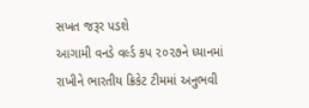સખત જરૂર પડશે
આગામી વનડે વર્લ્ડ કપ ૨૦૨૭ને ધ્યાનમાં રાખીને ભારતીય ક્રિકેટ ટીમમાં અનુભવી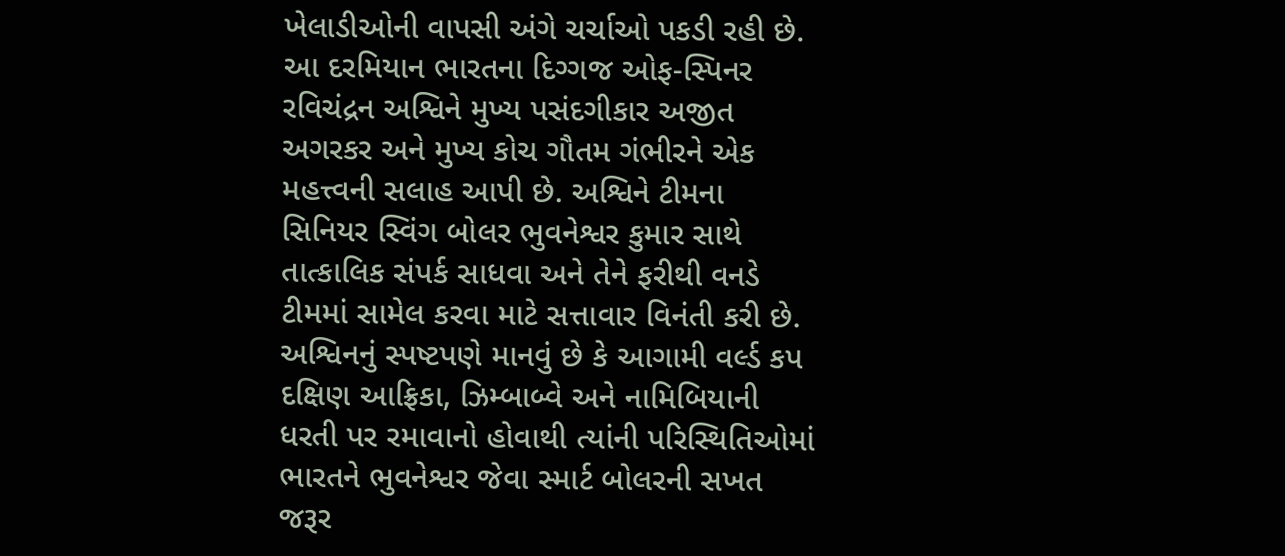ખેલાડીઓની વાપસી અંગે ચર્ચાઓ પકડી રહી છે. આ દરમિયાન ભારતના દિગ્ગજ ઓફ-સ્પિનર રવિચંદ્રન અશ્વિને મુખ્ય પસંદગીકાર અજીત અગરકર અને મુખ્ય કોચ ગૌતમ ગંભીરને એક મહત્ત્વની સલાહ આપી છે. અશ્વિને ટીમના સિનિયર સ્વિંગ બોલર ભુવનેશ્વર કુમાર સાથે તાત્કાલિક સંપર્ક સાધવા અને તેને ફરીથી વનડે ટીમમાં સામેલ કરવા માટે સત્તાવાર વિનંતી કરી છે. અશ્વિનનું સ્પષ્ટપણે માનવું છે કે આગામી વર્લ્ડ કપ દક્ષિણ આફ્રિકા, ઝિમ્બાબ્વે અને નામિબિયાની ધરતી પર રમાવાનો હોવાથી ત્યાંની પરિસ્થિતિઓમાં ભારતને ભુવનેશ્વર જેવા સ્માર્ટ બોલરની સખત જરૂર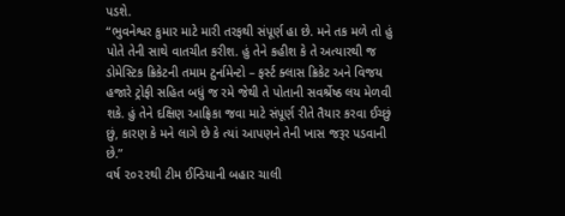પડશે.
“ભુવનેશ્વર કુમાર માટે મારી તરફથી સંપૂર્ણ હા છે. મને તક મળે તો હું પોતે તેની સાથે વાતચીત કરીશ. હું તેને કહીશ કે તે અત્યારથી જ ડોમેસ્ટિક ક્રિકેટની તમામ ટુર્નામેન્ટો – ફર્સ્ટ ક્લાસ ક્રિકેટ અને વિજય હજારે ટ્રોફી સહિત બધું જ રમે જેથી તે પોતાની સવર્શ્રેષ્ઠ લય મેળવી શકે. હું તેને દક્ષિણ આફ્રિકા જવા માટે સંપૂર્ણ રીતે તૈયાર કરવા ઈચ્છું છું, કારણ કે મને લાગે છે કે ત્યાં આપણને તેની ખાસ જરૂર પડવાની છે.”
વર્ષ ૨૦૨૨થી ટીમ ઈન્ડિયાની બહાર ચાલી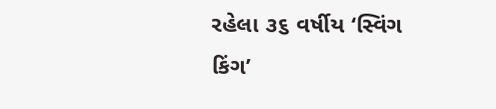રહેલા ૩૬ વર્ષીય ‘સ્વિંગ કિંગ’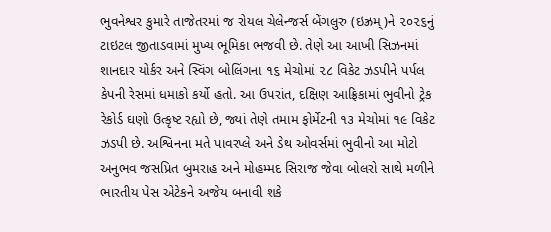ભુવનેશ્વર કુમારે તાજેતરમાં જ રોયલ ચેલેન્જર્સ બેંગલુરુ (ઇઝ્રમ્)ને ૨૦૨૬નું ટાઇટલ જીતાડવામાં મુખ્ય ભૂમિકા ભજવી છે. તેણે આ આખી સિઝનમાં શાનદાર યોર્કર અને સ્વિંગ બોલિંગના ૧૬ મેચોમાં ૨૮ વિકેટ ઝડપીને પર્પલ કેપની રેસમાં ધમાકો કર્યો હતો. આ ઉપરાંત, દક્ષિણ આફ્રિકામાં ભુવીનો ટ્રેક રેકોર્ડ ઘણો ઉત્કૃષ્ટ રહ્યો છે, જ્યાં તેણે તમામ ફોર્મેટની ૧૩ મેચોમાં ૧૯ વિકેટ ઝડપી છે. અશ્વિનના મતે પાવરપ્લે અને ડેથ ઓવર્સમાં ભુવીનો આ મોટો અનુભવ જસપ્રિત બુમરાહ અને મોહમ્મદ સિરાજ જેવા બોલરો સાથે મળીને ભારતીય પેસ એટેકને અજેય બનાવી શકે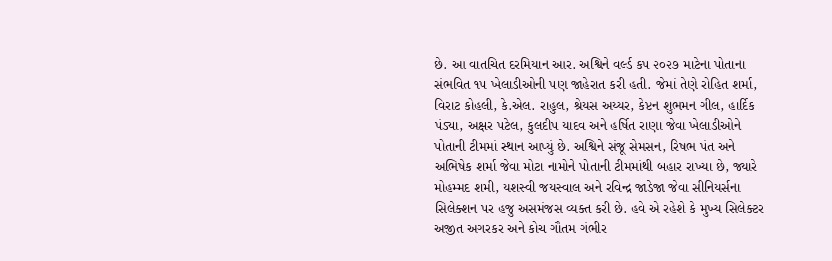છે. આ વાતચિત દરમિયાન આર. અશ્વિને વર્લ્ડ કપ ૨૦૨૭ માટેના પોતાના સંભવિત ૧૫ ખેલાડીઓની પણ જાહેરાત કરી હતી. જેમાં તેણે રોહિત શર્મા, વિરાટ કોહલી, કે.એલ. રાહુલ, શ્રેયસ અય્યર, કેપ્ટન શુભમન ગીલ, હાર્દિક પંડ્યા, અક્ષર પટેલ, કુલદીપ યાદવ અને હર્ષિત રાણા જેવા ખેલાડીઓને પોતાની ટીમમાં સ્થાન આપ્યું છે. અશ્વિને સંજૂ સેમસન, રિષભ પંત અને અભિષેક શર્મા જેવા મોટા નામોને પોતાની ટીમમાંથી બહાર રાખ્યા છે, જ્યારે મોહમ્મદ શમી, યશસ્વી જયસ્વાલ અને રવિન્દ્ર જાડેજા જેવા સીનિયર્સના સિલેક્શન પર હજુ અસમંજસ વ્યક્ત કરી છે. હવે એ રહેશે કે મુખ્ય સિલેક્ટર અજીત અગરકર અને કોચ ગૌતમ ગંભીર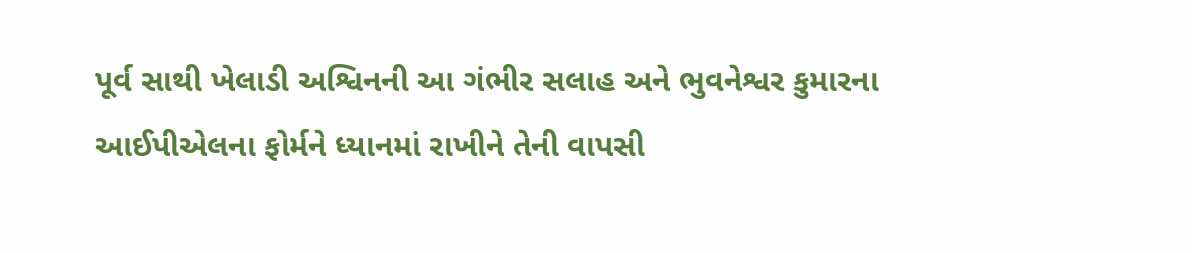પૂર્વ સાથી ખેલાડી અશ્વિનની આ ગંભીર સલાહ અને ભુવનેશ્વર કુમારના આઈપીએલના ફોર્મને ધ્યાનમાં રાખીને તેની વાપસી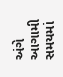અંગે આગામી સમયમાં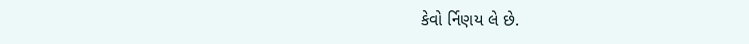કેવો ર્નિણય લે છે.